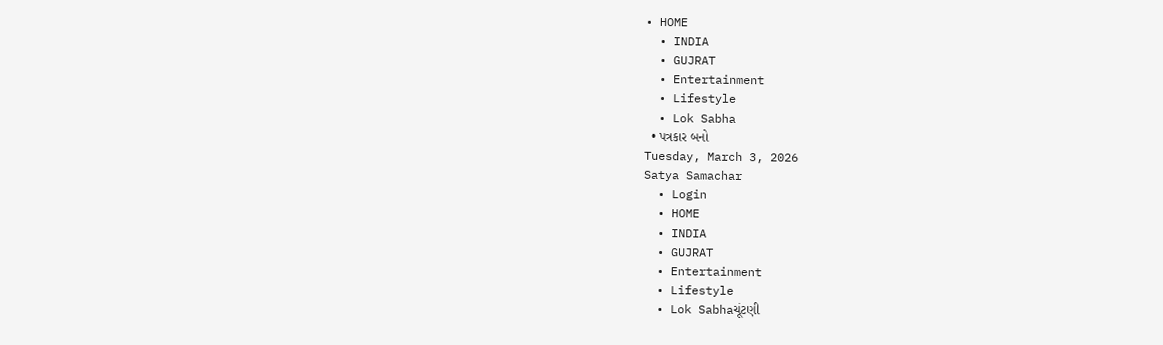• HOME
  • INDIA
  • GUJRAT
  • Entertainment
  • Lifestyle
  • Lok Sabha
  • પત્રકાર બનો
Tuesday, March 3, 2026
Satya Samachar
  • Login
  • HOME
  • INDIA
  • GUJRAT
  • Entertainment
  • Lifestyle
  • Lok Sabhaચૂંટણી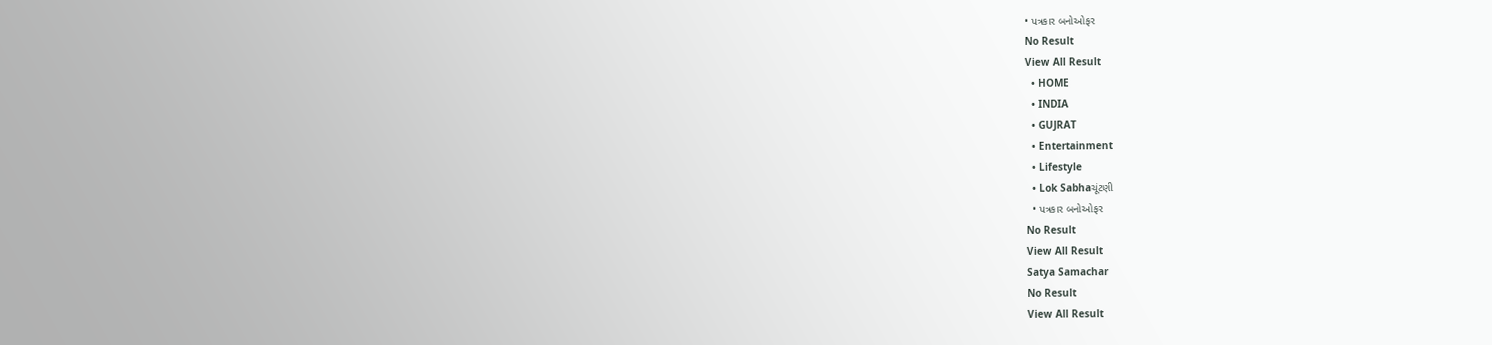• પત્રકાર બનોઓફર
No Result
View All Result
  • HOME
  • INDIA
  • GUJRAT
  • Entertainment
  • Lifestyle
  • Lok Sabhaચૂંટણી
  • પત્રકાર બનોઓફર
No Result
View All Result
Satya Samachar
No Result
View All Result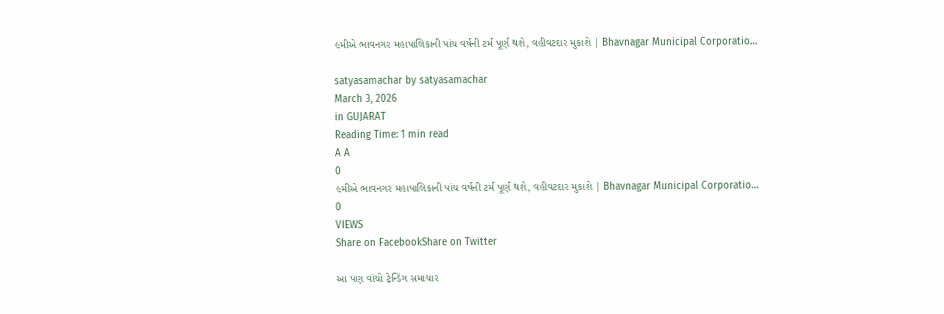૯મીએ ભાવનગર મહાપાલિકાની પાંચ વર્ષની ટર્મ પૂર્ણ થશે, વહીવટદાર મુકાશે | Bhavnagar Municipal Corporatio…

satyasamachar by satyasamachar
March 3, 2026
in GUJARAT
Reading Time: 1 min read
A A
0
૯મીએ ભાવનગર મહાપાલિકાની પાંચ વર્ષની ટર્મ પૂર્ણ થશે, વહીવટદાર મુકાશે | Bhavnagar Municipal Corporatio…
0
VIEWS
Share on FacebookShare on Twitter

આ પણ વાંચો ટ્રેન્ડિંગ સમાચાર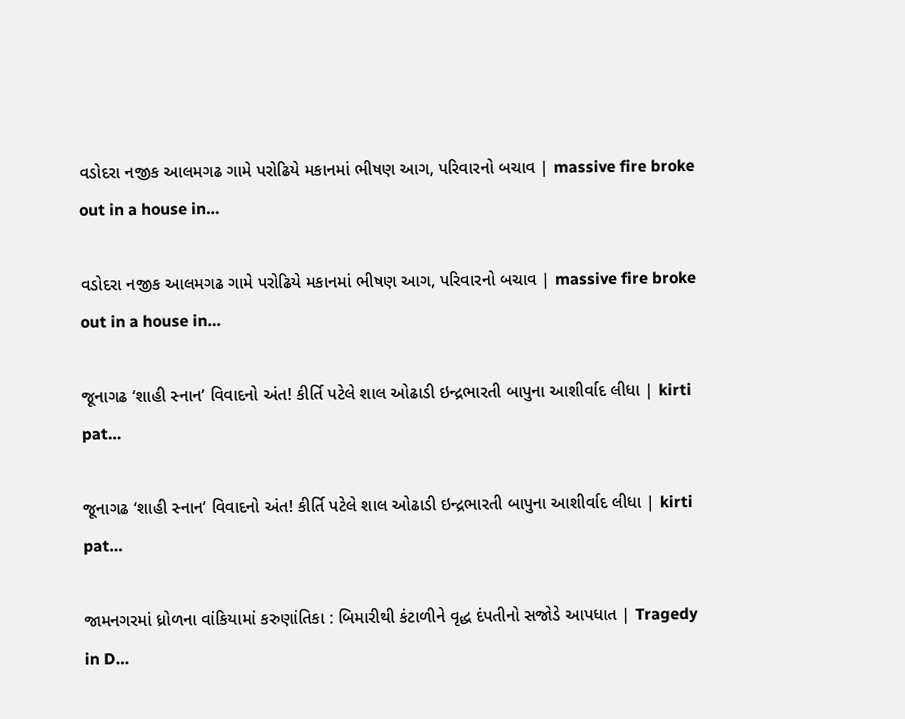વડોદરા નજીક આલમગઢ ગામે પરોઢિયે મકાનમાં ભીષણ આગ, પરિવારનો બચાવ | massive fire broke out in a house in…

વડોદરા નજીક આલમગઢ ગામે પરોઢિયે મકાનમાં ભીષણ આગ, પરિવારનો બચાવ | massive fire broke out in a house in…

જૂનાગઢ ‘શાહી સ્નાન’ વિવાદનો અંત! કીર્તિ પટેલે શાલ ઓઢાડી ઇન્દ્રભારતી બાપુના આશીર્વાદ લીધા | kirti pat…

જૂનાગઢ ‘શાહી સ્નાન’ વિવાદનો અંત! કીર્તિ પટેલે શાલ ઓઢાડી ઇન્દ્રભારતી બાપુના આશીર્વાદ લીધા | kirti pat…

જામનગરમાં ધ્રોળના વાંકિયામાં કરુણાંતિકા : બિમારીથી કંટાળીને વૃદ્ધ દંપતીનો સજોડે આપધાત | Tragedy in D…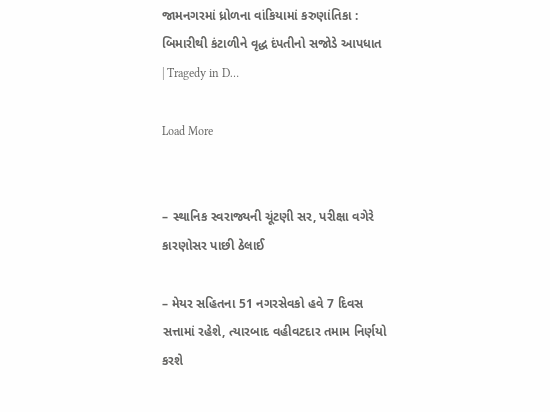જામનગરમાં ધ્રોળના વાંકિયામાં કરુણાંતિકા : બિમારીથી કંટાળીને વૃદ્ધ દંપતીનો સજોડે આપધાત | Tragedy in D…

Load More


– સ્થાનિક સ્વરાજ્યની ચૂંટણી સર, પરીક્ષા વગેરે કારણોસર પાછી ઠેલાઈ

– મેયર સહિતના 51 નગરસેવકો હવે 7 દિવસ સત્તામાં રહેશે, ત્યારબાદ વહીવટદાર તમામ નિર્ણયો કરશે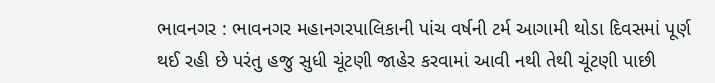ભાવનગર : ભાવનગર મહાનગરપાલિકાની પાંચ વર્ષની ટર્મ આગામી થોડા દિવસમાં પૂર્ણ થઈ રહી છે પરંતુ હજુ સુધી ચૂંટણી જાહેર કરવામાં આવી નથી તેથી ચૂંટણી પાછી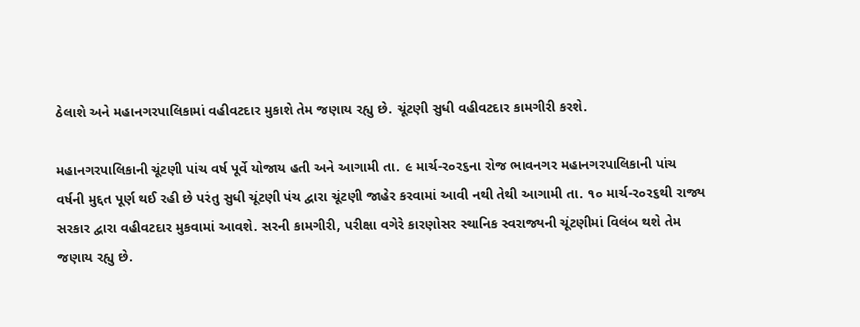ઠેલાશે અને મહાનગરપાલિકામાં વહીવટદાર મુકાશે તેમ જણાય રહ્યુ છે. ચૂંટણી સુધી વહીવટદાર કામગીરી કરશે.

મહાનગરપાલિકાની ચૂંટણી પાંચ વર્ષ પૂર્વે યોજાય હતી અને આગામી તા. ૯ માર્ચ-ર૦ર૬ના રોજ ભાવનગર મહાનગરપાલિકાની પાંચ વર્ષની મુદ્દત પૂર્ણ થઈ રહી છે પરંતુ સુધી ચૂંટણી પંચ દ્વારા ચૂંટણી જાહેર કરવામાં આવી નથી તેથી આગામી તા. ૧૦ માર્ચ-ર૦ર૬થી રાજ્ય સરકાર દ્વારા વહીવટદાર મુકવામાં આવશે. સરની કામગીરી, પરીક્ષા વગેરે કારણોસર સ્થાનિક સ્વરાજ્યની ચૂંટણીમાં વિલંબ થશે તેમ જણાય રહ્યુ છે.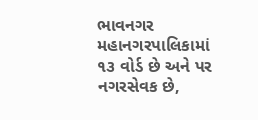ભાવનગર મહાનગરપાલિકામાં ૧૩ વોર્ડ છે અને પર નગરસેવક છે,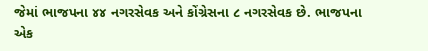જેમાં ભાજપના ૪૪ નગરસેવક અને કોંગ્રેસના ૮ નગરસેવક છે. ભાજપના એક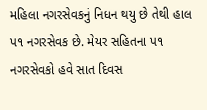મહિલા નગરસેવકનું નિધન થયુ છે તેથી હાલ પ૧ નગરસેવક છે. મેયર સહિતના પ૧ નગરસેવકો હવે સાત દિવસ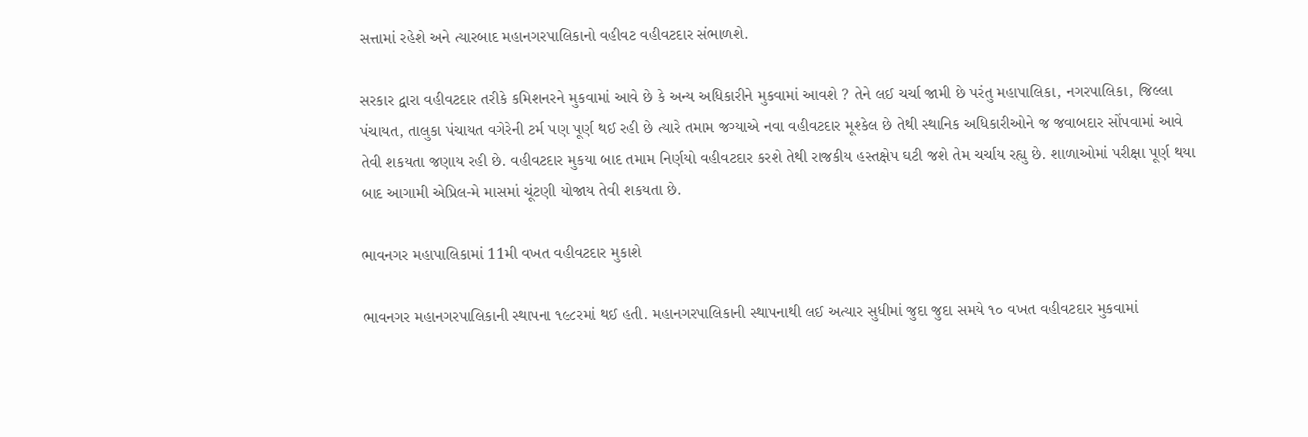સત્તામાં રહેશે અને ત્યારબાદ મહાનગરપાલિકાનો વહીવટ વહીવટદાર સંભાળશે.

સરકાર દ્વારા વહીવટદાર તરીકે કમિશનરને મુકવામાં આવે છે કે અન્ય અધિકારીને મુકવામાં આવશે ? તેને લઈ ચર્ચા જામી છે પરંતુ મહાપાલિકા, નગરપાલિકા, જિલ્લા પંચાયત, તાલુકા પંચાયત વગેરેની ટર્મ પણ પૂર્ણ થઈ રહી છે ત્યારે તમામ જગ્યાએ નવા વહીવટદાર મૂશ્કેલ છે તેથી સ્થાનિક અધિકારીઓને જ જવાબદાર સોંપવામાં આવે તેવી શકયતા જણાય રહી છે. વહીવટદાર મુકયા બાદ તમામ નિર્ણયો વહીવટદાર કરશે તેથી રાજકીય હસ્તક્ષેપ ઘટી જશે તેમ ચર્ચાય રહ્યુ છે. શાળાઓમાં પરીક્ષા પૂર્ણ થયા બાદ આગામી એપ્રિલ-મે માસમાં ચૂંટણી યોજાય તેવી શકયતા છે.

ભાવનગર મહાપાલિકામાં 11મી વખત વહીવટદાર મુકાશે

ભાવનગર મહાનગરપાલિકાની સ્થાપના ૧૯૮રમાં થઈ હતી. મહાનગરપાલિકાની સ્થાપનાથી લઈ અત્યાર સુધીમાં જુદા જુદા સમયે ૧૦ વખત વહીવટદાર મુકવામાં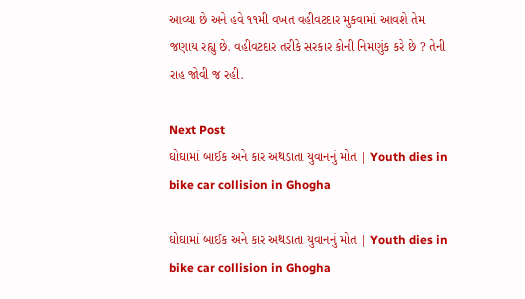આવ્યા છે અને હવે ૧૧મી વખત વહીવટદાર મુકવામાં આવશે તેમ જણાય રહ્યુ છે. વહીવટદાર તરીકે સરકાર કોની નિમણુંક કરે છે ? તેની રાહ જોવી જ રહી.

Next Post
ઘોઘામાં બાઈક અને કાર અથડાતા યુવાનનું મોત | Youth dies in bike car collision in Ghogha

ઘોઘામાં બાઈક અને કાર અથડાતા યુવાનનું મોત | Youth dies in bike car collision in Ghogha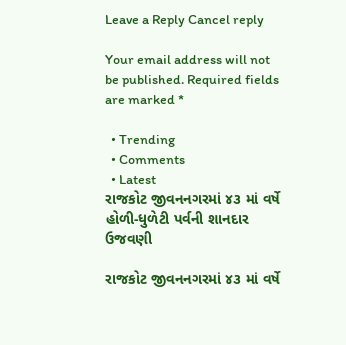Leave a Reply Cancel reply

Your email address will not be published. Required fields are marked *

  • Trending
  • Comments
  • Latest
રાજકોટ જીવનનગરમાં ૪૩ માં વર્ષે હોળી-ધુળેટી પર્વની શાનદાર ઉજવણી

રાજકોટ જીવનનગરમાં ૪૩ માં વર્ષે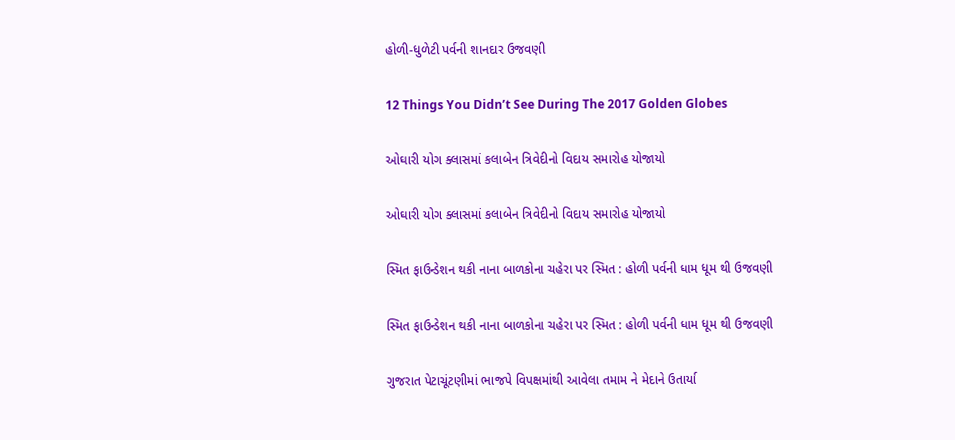હોળી-ધુળેટી પર્વની શાનદાર ઉજવણી

12 Things You Didn’t See During The 2017 Golden Globes

ઓઘારી યોગ ક્લાસમાં કલાબેન ત્રિવેદીનો વિદાય સમારોહ યોજાયો

ઓઘારી યોગ ક્લાસમાં કલાબેન ત્રિવેદીનો વિદાય સમારોહ યોજાયો

સ્મિત ફાઉન્ડેશન થકી નાના બાળકોના ચહેરા પર સ્મિત : હોળી પર્વની ધામ ધૂમ થી ઉજવણી

સ્મિત ફાઉન્ડેશન થકી નાના બાળકોના ચહેરા પર સ્મિત : હોળી પર્વની ધામ ધૂમ થી ઉજવણી

ગુજરાત પેટાચૂંટણીમાં ભાજપે વિપક્ષમાંથી આવેલા તમામ ને મેદાને ઉતાર્યા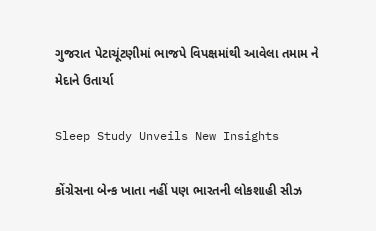ગુજરાત પેટાચૂંટણીમાં ભાજપે વિપક્ષમાંથી આવેલા તમામ ને મેદાને ઉતાર્યા

Sleep Study Unveils New Insights

કોંગ્રેસના બેન્ક ખાતા નહીં પણ ભારતની લોકશાહી સીઝ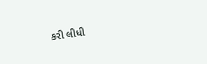કરી લીધી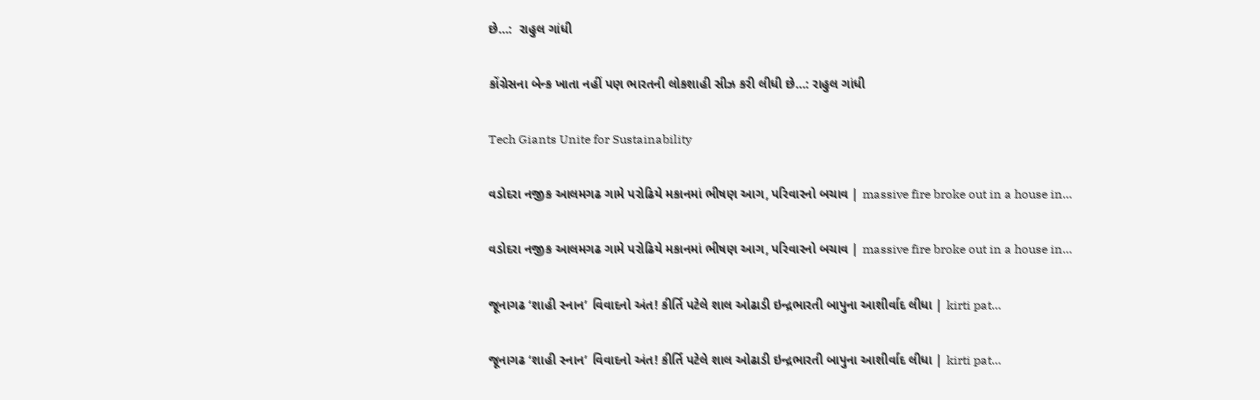છે…:  રાહુલ ગાંધી

કોંગ્રેસના બેન્ક ખાતા નહીં પણ ભારતની લોકશાહી સીઝ કરી લીધી છે…: રાહુલ ગાંધી

Tech Giants Unite for Sustainability

વડોદરા નજીક આલમગઢ ગામે પરોઢિયે મકાનમાં ભીષણ આગ, પરિવારનો બચાવ | massive fire broke out in a house in…

વડોદરા નજીક આલમગઢ ગામે પરોઢિયે મકાનમાં ભીષણ આગ, પરિવારનો બચાવ | massive fire broke out in a house in…

જૂનાગઢ ‘શાહી સ્નાન’ વિવાદનો અંત! કીર્તિ પટેલે શાલ ઓઢાડી ઇન્દ્રભારતી બાપુના આશીર્વાદ લીધા | kirti pat…

જૂનાગઢ ‘શાહી સ્નાન’ વિવાદનો અંત! કીર્તિ પટેલે શાલ ઓઢાડી ઇન્દ્રભારતી બાપુના આશીર્વાદ લીધા | kirti pat…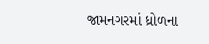જામનગરમાં ધ્રોળના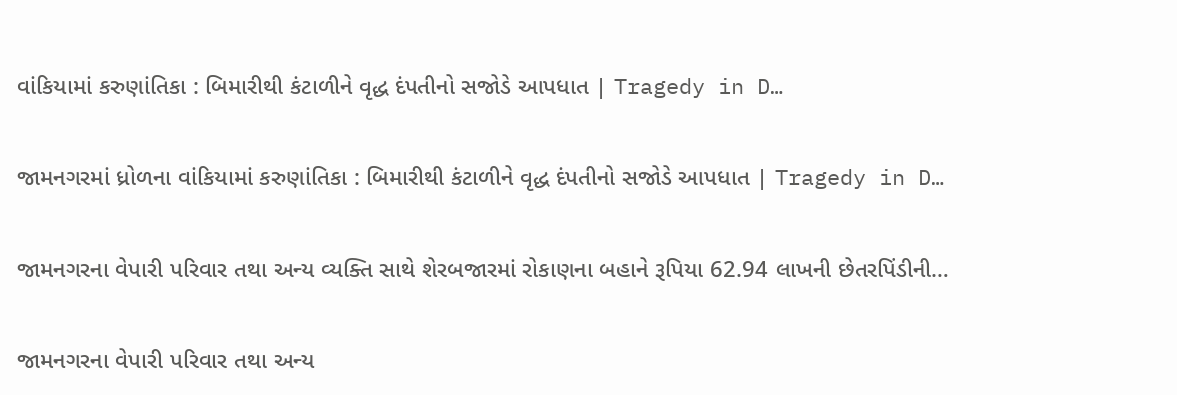વાંકિયામાં કરુણાંતિકા : બિમારીથી કંટાળીને વૃદ્ધ દંપતીનો સજોડે આપધાત | Tragedy in D…

જામનગરમાં ધ્રોળના વાંકિયામાં કરુણાંતિકા : બિમારીથી કંટાળીને વૃદ્ધ દંપતીનો સજોડે આપધાત | Tragedy in D…

જામનગરના વેપારી પરિવાર તથા અન્ય વ્યક્તિ સાથે શેરબજારમાં રોકાણના બહાને રૂપિયા 62.94 લાખની છેતરપિંડીની…

જામનગરના વેપારી પરિવાર તથા અન્ય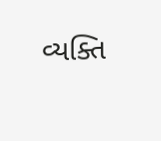વ્યક્તિ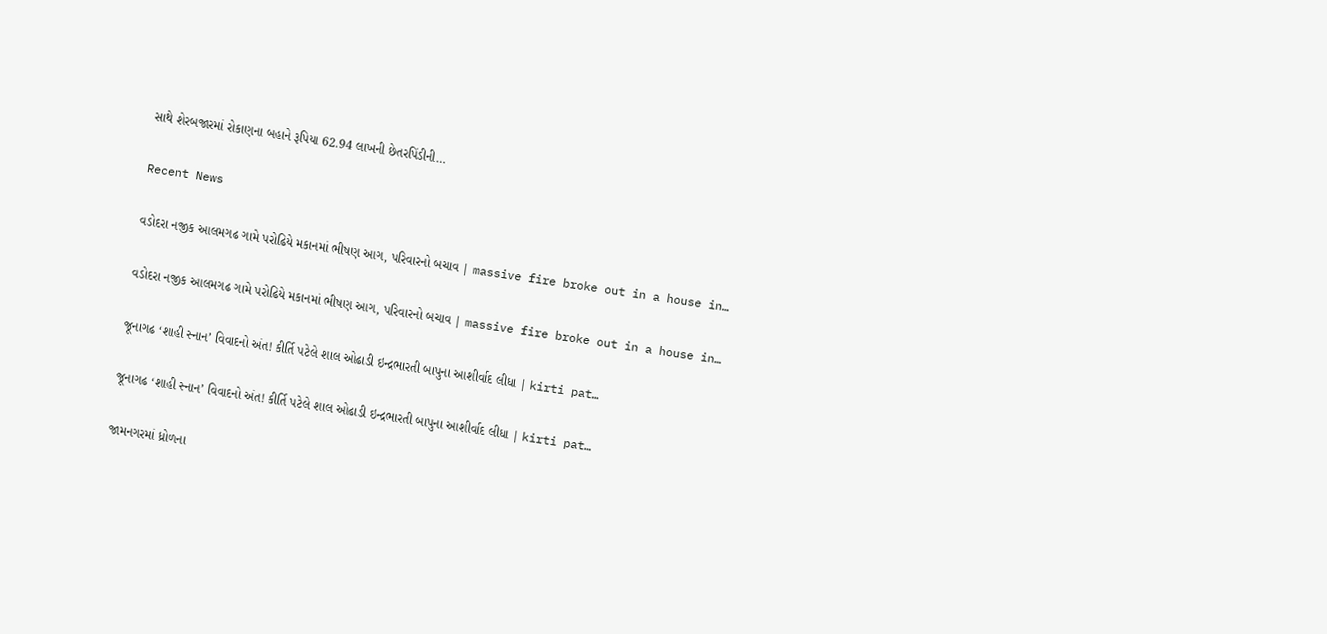સાથે શેરબજારમાં રોકાણના બહાને રૂપિયા 62.94 લાખની છેતરપિંડીની…

Recent News

વડોદરા નજીક આલમગઢ ગામે પરોઢિયે મકાનમાં ભીષણ આગ, પરિવારનો બચાવ | massive fire broke out in a house in…

વડોદરા નજીક આલમગઢ ગામે પરોઢિયે મકાનમાં ભીષણ આગ, પરિવારનો બચાવ | massive fire broke out in a house in…

જૂનાગઢ ‘શાહી સ્નાન’ વિવાદનો અંત! કીર્તિ પટેલે શાલ ઓઢાડી ઇન્દ્રભારતી બાપુના આશીર્વાદ લીધા | kirti pat…

જૂનાગઢ ‘શાહી સ્નાન’ વિવાદનો અંત! કીર્તિ પટેલે શાલ ઓઢાડી ઇન્દ્રભારતી બાપુના આશીર્વાદ લીધા | kirti pat…

જામનગરમાં ધ્રોળના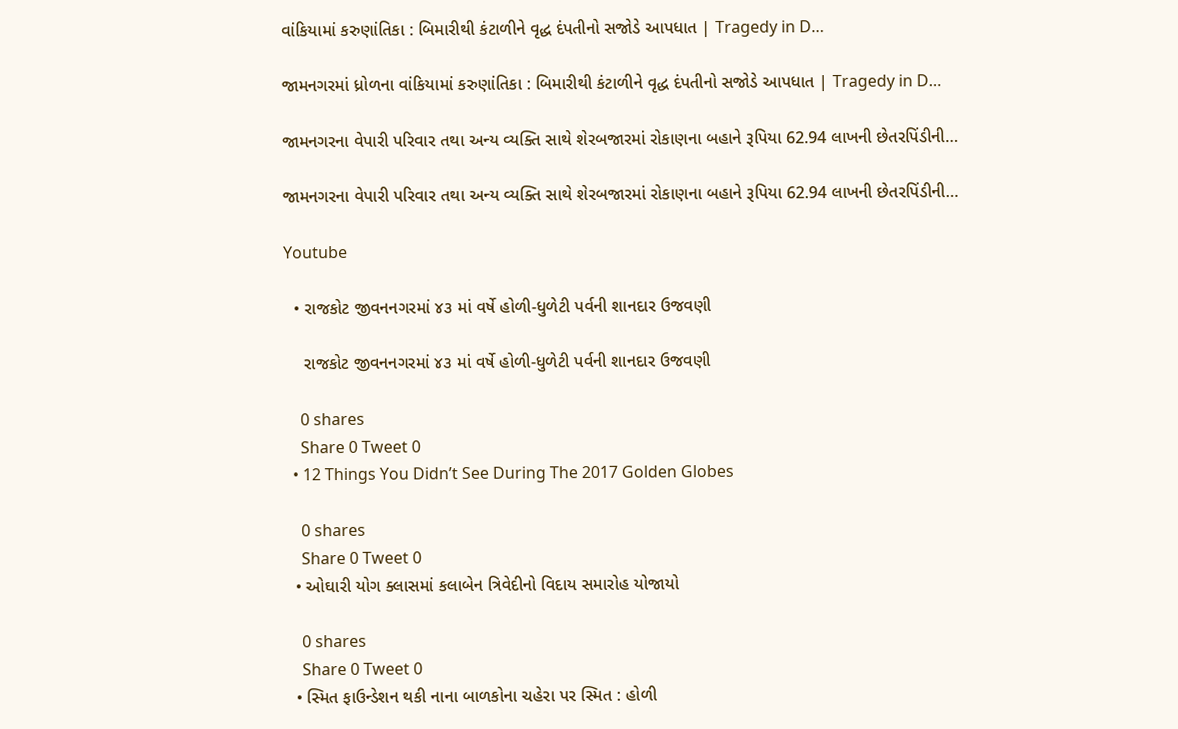વાંકિયામાં કરુણાંતિકા : બિમારીથી કંટાળીને વૃદ્ધ દંપતીનો સજોડે આપધાત | Tragedy in D…

જામનગરમાં ધ્રોળના વાંકિયામાં કરુણાંતિકા : બિમારીથી કંટાળીને વૃદ્ધ દંપતીનો સજોડે આપધાત | Tragedy in D…

જામનગરના વેપારી પરિવાર તથા અન્ય વ્યક્તિ સાથે શેરબજારમાં રોકાણના બહાને રૂપિયા 62.94 લાખની છેતરપિંડીની…

જામનગરના વેપારી પરિવાર તથા અન્ય વ્યક્તિ સાથે શેરબજારમાં રોકાણના બહાને રૂપિયા 62.94 લાખની છેતરપિંડીની…

Youtube

  • રાજકોટ જીવનનગરમાં ૪૩ માં વર્ષે હોળી-ધુળેટી પર્વની શાનદાર ઉજવણી

    રાજકોટ જીવનનગરમાં ૪૩ માં વર્ષે હોળી-ધુળેટી પર્વની શાનદાર ઉજવણી

    0 shares
    Share 0 Tweet 0
  • 12 Things You Didn’t See During The 2017 Golden Globes

    0 shares
    Share 0 Tweet 0
  • ઓઘારી યોગ ક્લાસમાં કલાબેન ત્રિવેદીનો વિદાય સમારોહ યોજાયો

    0 shares
    Share 0 Tweet 0
  • સ્મિત ફાઉન્ડેશન થકી નાના બાળકોના ચહેરા પર સ્મિત : હોળી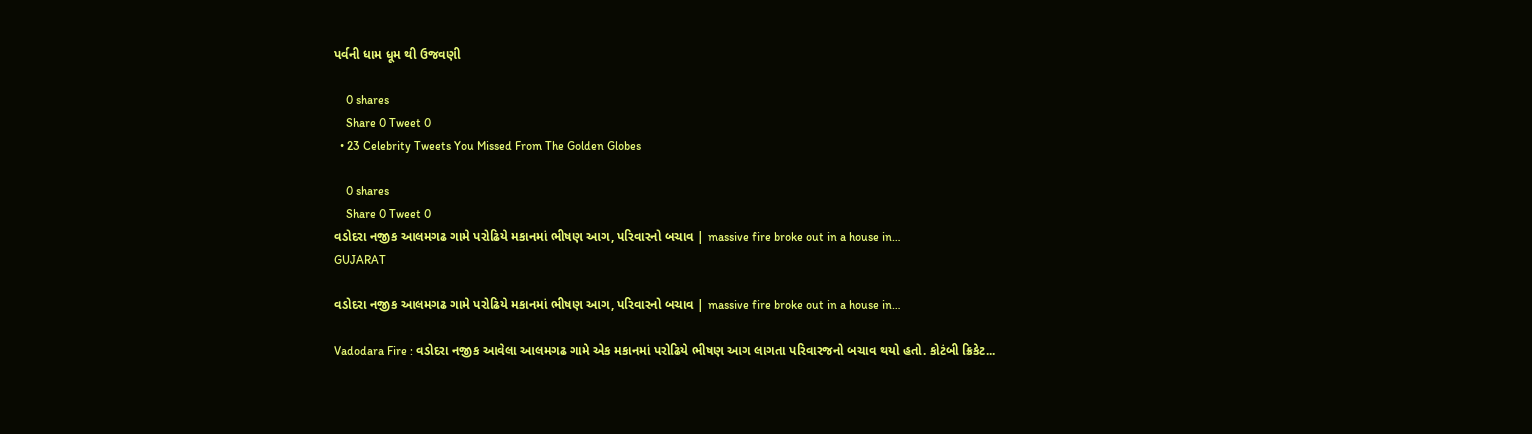પર્વની ધામ ધૂમ થી ઉજવણી

    0 shares
    Share 0 Tweet 0
  • 23 Celebrity Tweets You Missed From The Golden Globes

    0 shares
    Share 0 Tweet 0
વડોદરા નજીક આલમગઢ ગામે પરોઢિયે મકાનમાં ભીષણ આગ, પરિવારનો બચાવ | massive fire broke out in a house in…
GUJARAT

વડોદરા નજીક આલમગઢ ગામે પરોઢિયે મકાનમાં ભીષણ આગ, પરિવારનો બચાવ | massive fire broke out in a house in…

Vadodara Fire : વડોદરા નજીક આવેલા આલમગઢ ગામે એક મકાનમાં પરોઢિયે ભીષણ આગ લાગતા પરિવારજનો બચાવ થયો હતો. કોટંબી ક્રિકેટ...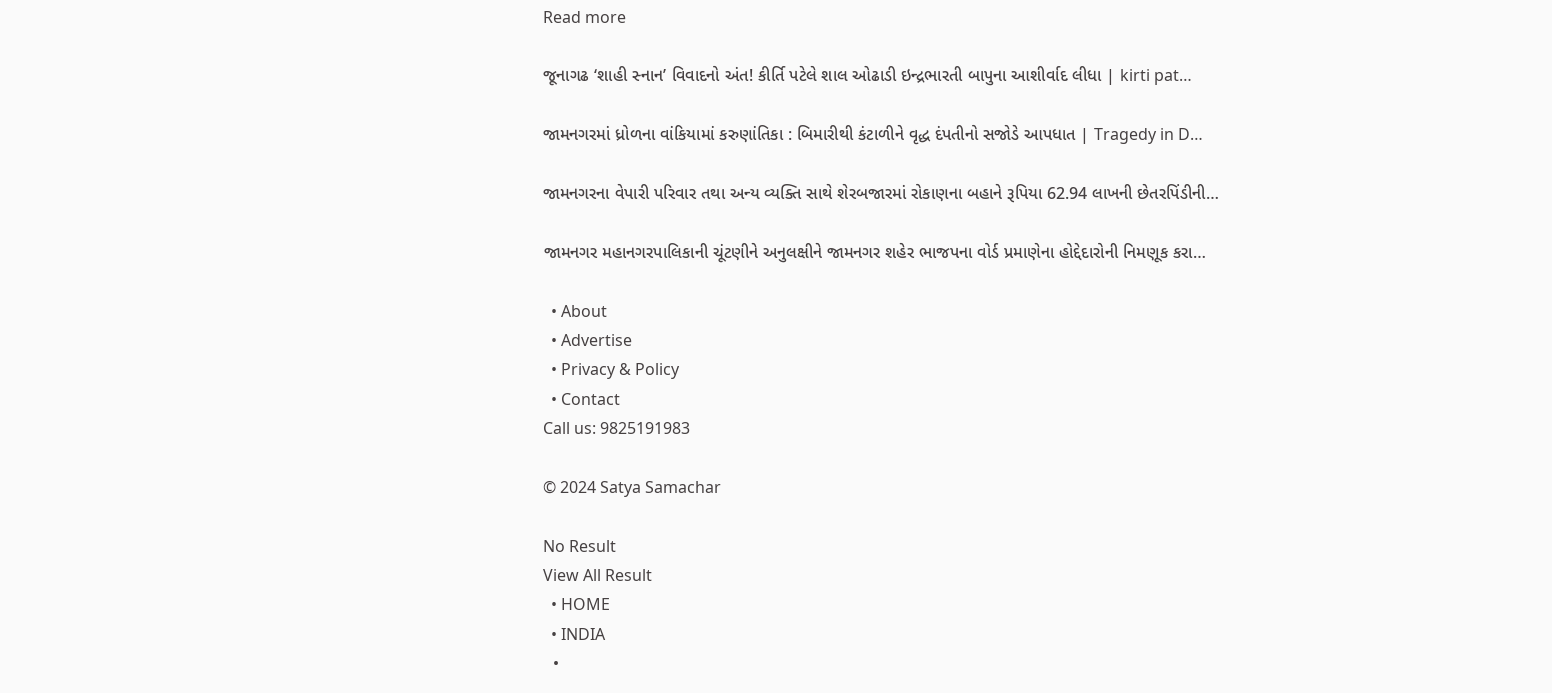Read more

જૂનાગઢ ‘શાહી સ્નાન’ વિવાદનો અંત! કીર્તિ પટેલે શાલ ઓઢાડી ઇન્દ્રભારતી બાપુના આશીર્વાદ લીધા | kirti pat…

જામનગરમાં ધ્રોળના વાંકિયામાં કરુણાંતિકા : બિમારીથી કંટાળીને વૃદ્ધ દંપતીનો સજોડે આપધાત | Tragedy in D…

જામનગરના વેપારી પરિવાર તથા અન્ય વ્યક્તિ સાથે શેરબજારમાં રોકાણના બહાને રૂપિયા 62.94 લાખની છેતરપિંડીની…

જામનગર મહાનગરપાલિકાની ચૂંટણીને અનુલક્ષીને જામનગર શહેર ભાજપના વોર્ડ પ્રમાણેના હોદ્દેદારોની નિમણૂક કરા…

  • About
  • Advertise
  • Privacy & Policy
  • Contact
Call us: 9825191983

© 2024 Satya Samachar

No Result
View All Result
  • HOME
  • INDIA
  •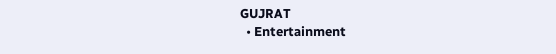GUJRAT
  • Entertainment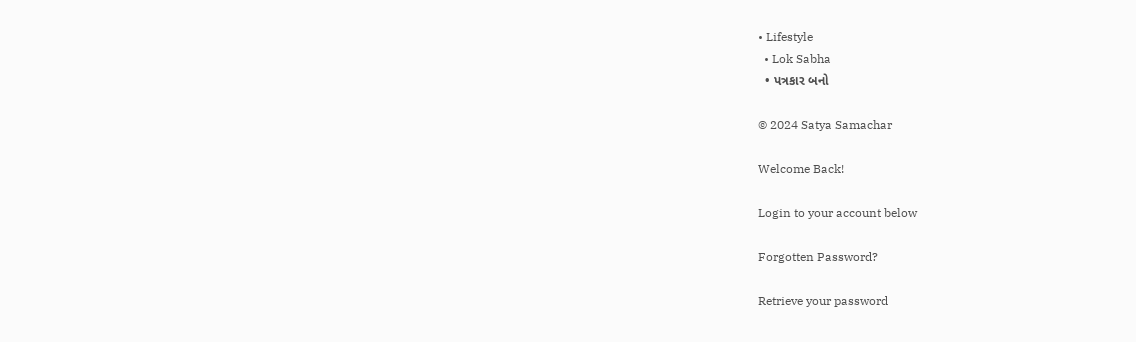• Lifestyle
  • Lok Sabha
  • પત્રકાર બનો

© 2024 Satya Samachar

Welcome Back!

Login to your account below

Forgotten Password?

Retrieve your password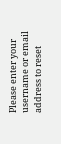Please enter your username or email address to reset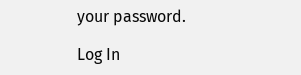your password.

Log In